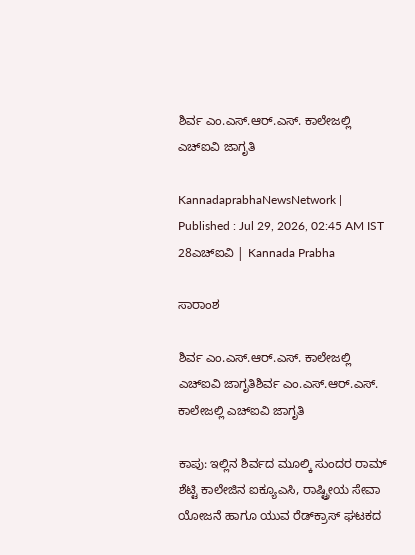ಶಿರ್ವ ಎಂ.ಎಸ್.ಆರ್.ಎಸ್. ಕಾಲೇಜಲ್ಲಿ ಎಚ್‌ಐವಿ ಜಾಗೃತಿ

KannadaprabhaNewsNetwork |
Published : Jul 29, 2026, 02:45 AM IST
28ಎಚ್‌ಐವಿ | Kannada Prabha

ಸಾರಾಂಶ

ಶಿರ್ವ ಎಂ.ಎಸ್.ಆರ್.ಎಸ್. ಕಾಲೇಜಲ್ಲಿ ಎಚ್‌ಐವಿ ಜಾಗೃತಿಶಿರ್ವ ಎಂ.ಎಸ್.ಆರ್.ಎಸ್. ಕಾಲೇಜಲ್ಲಿ ಎಚ್‌ಐವಿ ಜಾಗೃತಿ

ಕಾಪು: ಇಲ್ಲಿನ ಶಿರ್ವದ ಮೂಲ್ಕಿ ಸುಂದರ ರಾಮ್ ಶೆಟ್ಟಿ ಕಾಲೇಜಿನ ಐಕ್ಯೂಎಸಿ, ರಾಷ್ಟ್ರೀಯ ಸೇವಾ ಯೋಜನೆ ಹಾಗೂ ಯುವ ರೆಡ್‌ಕ್ರಾಸ್ ಘಟಕದ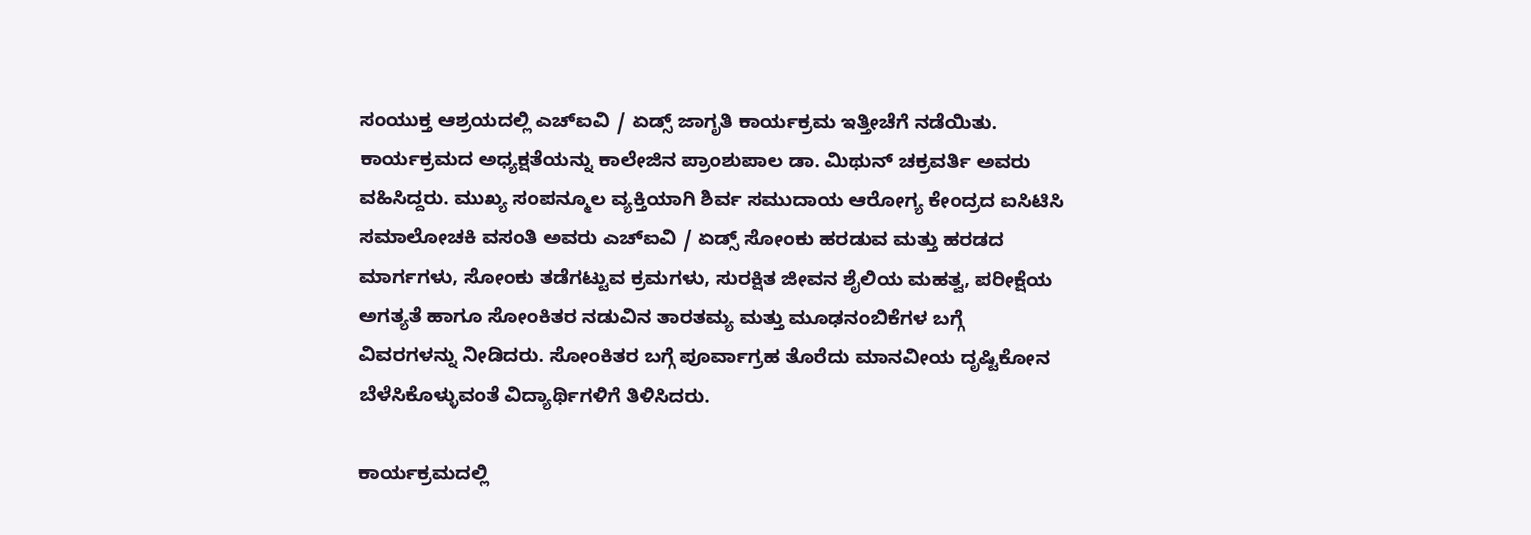ಸಂಯುಕ್ತ ಆಶ್ರಯದಲ್ಲಿ ಎಚ್‌ಐವಿ / ಏಡ್ಸ್ ಜಾಗೃತಿ ಕಾರ್ಯಕ್ರಮ ಇತ್ತೀಚೆಗೆ ನಡೆಯಿತು. ಕಾರ್ಯಕ್ರಮದ ಅಧ್ಯಕ್ಷತೆಯನ್ನು ಕಾಲೇಜಿನ ಪ್ರಾಂಶುಪಾಲ ಡಾ. ಮಿಥುನ್ ಚಕ್ರವರ್ತಿ ಅವರು ವಹಿಸಿದ್ದರು. ಮುಖ್ಯ ಸಂಪನ್ಮೂಲ ವ್ಯಕ್ತಿಯಾಗಿ ಶಿರ್ವ ಸಮುದಾಯ ಆರೋಗ್ಯ ಕೇಂದ್ರದ ಐಸಿಟಿಸಿ ಸಮಾಲೋಚಕಿ ವಸಂತಿ ಅವರು ಎಚ್‌ಐವಿ / ಏಡ್ಸ್ ಸೋಂಕು ಹರಡುವ ಮತ್ತು ಹರಡದ ಮಾರ್ಗಗಳು, ಸೋಂಕು ತಡೆಗಟ್ಟುವ ಕ್ರಮಗಳು, ಸುರಕ್ಷಿತ ಜೀವನ ಶೈಲಿಯ ಮಹತ್ವ, ಪರೀಕ್ಷೆಯ ಅಗತ್ಯತೆ ಹಾಗೂ ಸೋಂಕಿತರ ನಡುವಿನ ತಾರತಮ್ಯ ಮತ್ತು ಮೂಢನಂಬಿಕೆಗಳ ಬಗ್ಗೆ ವಿವರಗಳನ್ನು ನೀಡಿದರು. ಸೋಂಕಿತರ ಬಗ್ಗೆ ಪೂರ್ವಾಗ್ರಹ ತೊರೆದು ಮಾನವೀಯ ದೃಷ್ಟಿಕೋನ ಬೆಳೆಸಿಕೊಳ್ಳುವಂತೆ ವಿದ್ಯಾರ್ಥಿಗಳಿಗೆ ತಿಳಿಸಿದರು.

ಕಾರ್ಯಕ್ರಮದಲ್ಲಿ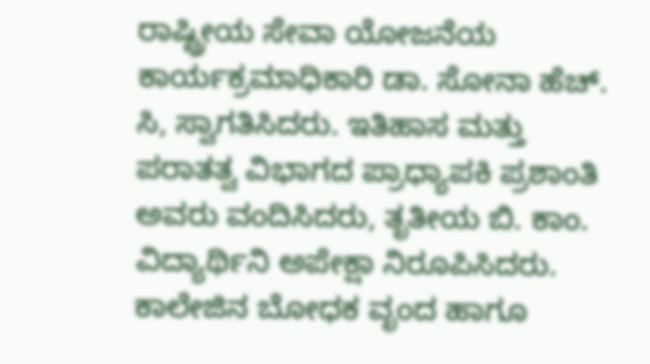ರಾಷ್ಟ್ರೀಯ ಸೇವಾ ಯೋಜನೆಯ ಕಾರ್ಯಕ್ರಮಾಧಿಕಾರಿ ಡಾ. ಸೋನಾ ಹೆಚ್. ಸಿ, ಸ್ವಾಗತಿಸಿದರು. ಇತಿಹಾಸ ಮತ್ತು ಪರಾತತ್ವ ವಿಭಾಗದ ಪ್ರಾಧ್ಯಾಪಕಿ ಪ್ರಶಾಂತಿ ಅವರು ವಂದಿಸಿದರು, ತೃತೀಯ ಬಿ. ಕಾಂ. ವಿದ್ಯಾರ್ಥಿನಿ ಅಪೇಕ್ಷಾ ನಿರೂಪಿಸಿದರು. ಕಾಲೇಜಿನ ಬೋಧಕ ವೃಂದ ಹಾಗೂ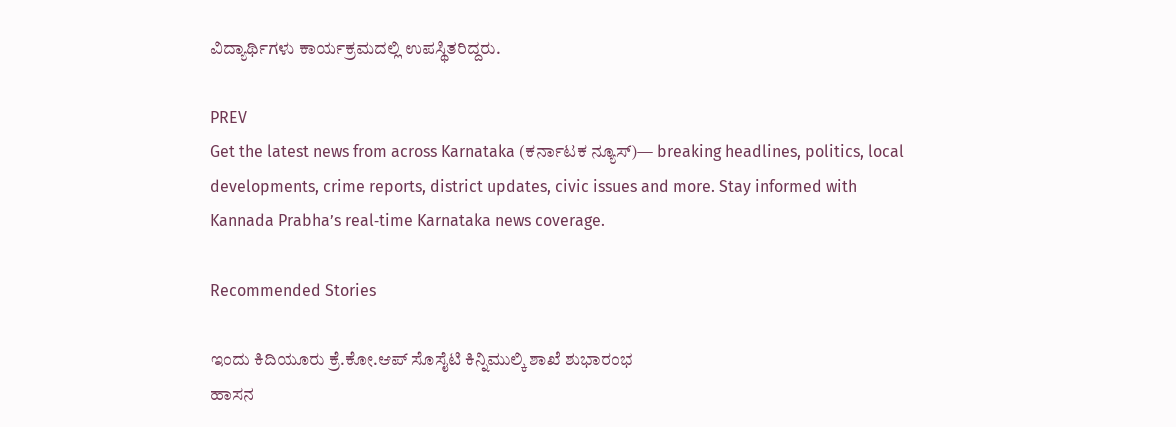ವಿದ್ಯಾರ್ಥಿಗಳು ಕಾರ್ಯಕ್ರಮದಲ್ಲಿ ಉಪಸ್ಥಿತರಿದ್ದರು.

PREV
Get the latest news from across Karnataka (ಕರ್ನಾಟಕ ನ್ಯೂಸ್)— breaking headlines, politics, local developments, crime reports, district updates, civic issues and more. Stay informed with Kannada Prabha’s real‑time Karnataka news coverage.

Recommended Stories

ಇಂದು ಕಿದಿಯೂರು ಕ್ರೆ.ಕೋ.ಆಪ್ ಸೊಸೈಟಿ ಕಿನ್ನಿಮುಲ್ಕಿ ಶಾಖೆ ಶುಭಾರಂಭ
ಹಾಸನ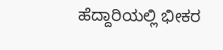ಹೆದ್ದಾರಿಯಲ್ಲಿ ಭೀಕರ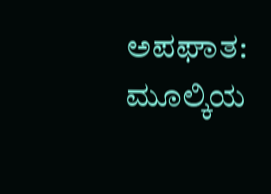ಅಪಘಾತ: ಮೂಲ್ಕಿಯ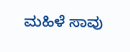ಮಹಿಳೆ ಸಾವು